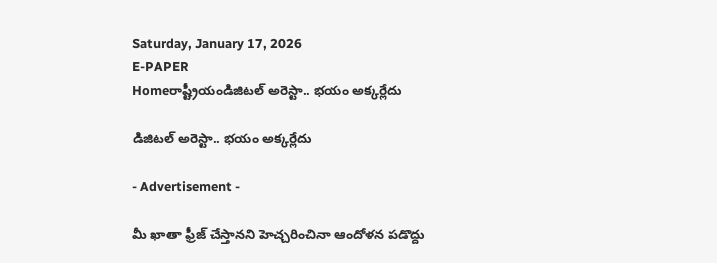Saturday, January 17, 2026
E-PAPER
Homeరాష్ట్రీయండిజిటల్‌ అరెస్టా.. భయం అక్కర్లేదు

డిజిటల్‌ అరెస్టా.. భయం అక్కర్లేదు

- Advertisement -

మీ ఖాతా ఫ్రీజ్‌ చేస్తానని హెచ్చరించినా ఆందోళన పడొద్దు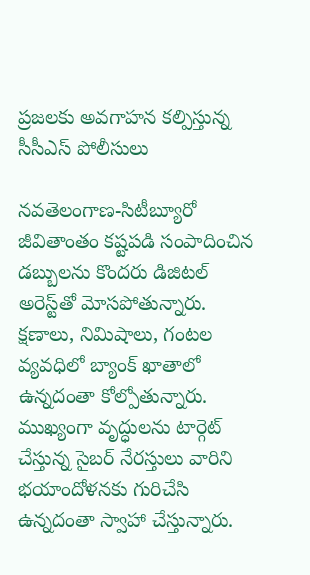ప్రజలకు అవగాహన కల్పిస్తున్న సీసీఎస్‌ పోలీసులు

నవతెలంగాణ-సిటీబ్యూరో
జీవితాంతం కష్టపడి సంపాదించిన డబ్బులను కొందరు డిజిటల్‌ అరెస్ట్‌తో మోసపోతున్నారు. క్షణాలు, నిమిషాలు, గంటల వ్యవధిలో బ్యాంక్‌ ఖాతాలో ఉన్నదంతా కోల్పోతున్నారు. ముఖ్యంగా వృద్ధులను టార్గెట్‌ చేస్తున్న సైబర్‌ నేరస్తులు వారిని భయాందోళనకు గురిచేసి ఉన్నదంతా స్వాహా చేస్తున్నారు.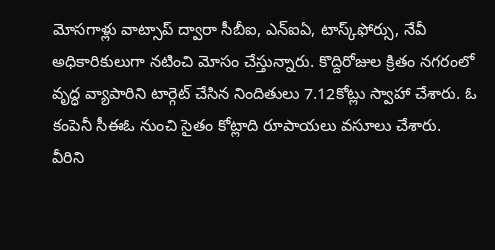మోసగాళ్లు వాట్సాప్‌ ద్వారా సీబీఐ, ఎన్‌ఐఏ, టాస్క్‌ఫోర్సు, నేవీ అధికారికులుగా నటించి మోసం చేస్తున్నారు. కొద్దిరోజుల క్రితం నగరంలో వృద్ధ వ్యాపారిని టార్గెట్‌ చేసిన నిందితులు 7.12కోట్లు స్వాహా చేశారు. ఓ కంపెనీ సీఈఓ నుంచి సైతం కోట్లాది రూపాయలు వసూలు చేశారు. వీరిని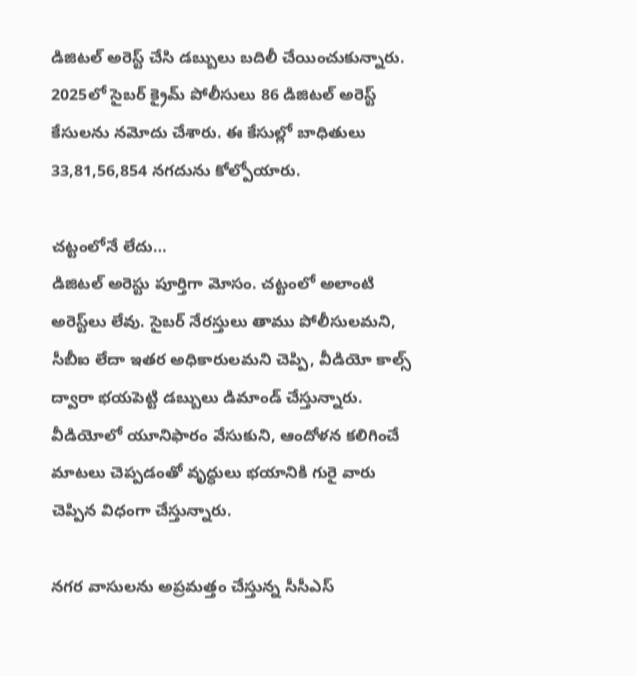డిజిటల్‌ అరెస్ట్‌ చేసి డబ్బులు బదిలీ చేయించుకున్నారు. 2025లో సైబర్‌ క్రైమ్‌ పోలీసులు 86 డిజిటల్‌ అరెస్ట్‌ కేసులను నమోదు చేశారు. ఈ కేసుల్లో బాధితులు 33,81,56,854 నగదును కోల్పోయారు.

చట్టంలోనే లేదు…
డిజిటల్‌ అరెస్టు పూర్తిగా మోసం. చట్టంలో అలాంటి అరెస్ట్‌లు లేవు. సైబర్‌ నేరస్తులు తాము పోలీసులమని, సీబీఐ లేదా ఇతర అధికారులమని చెప్పి, వీడియో కాల్స్‌ ద్వారా భయపెట్టి డబ్బులు డిమాండ్‌ చేస్తున్నారు. వీడియోలో యూనిఫారం వేసుకుని, ఆందోళన కలిగించే మాటలు చెప్పడంతో వృద్ధులు భయానికి గురై వారు చెప్పిన విధంగా చేస్తున్నారు.

నగర వాసులను అప్రమత్తం చేస్తున్న సీసీఎస్‌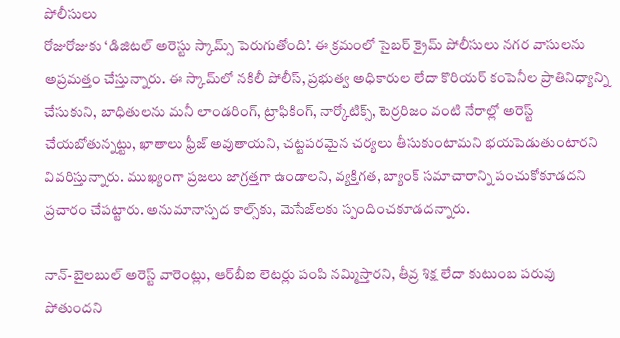పోలీసులు
రోజురోజుకు ‘డిజిటల్‌ అరెస్టు స్కామ్స్‌ పెరుగుతోంది’. ఈ క్రమంలో సైబర్‌ క్రైమ్‌ పోలీసులు నగర వాసులను అప్రమత్తం చేస్తున్నారు. ఈ స్కామ్‌లో నకిలీ పోలీస్‌, ప్రభుత్వ అధికారుల లేదా కొరియర్‌ కంపెనీల ప్రాతినిధ్యాన్ని చేసుకుని, బాధితులను మనీ లాండరింగ్‌, ట్రాఫికింగ్‌, నార్కోటిక్స్‌, టెర్రరిజం వంటి నేరాల్లో అరెస్ట్‌ చేయబోతున్నట్టు, ఖాతాలు ఫ్రీజ్‌ అవుతాయని, చట్టపరమైన చర్యలు తీసుకుంటామని భయపెడుతుంటారని వివరిస్తున్నారు. ముఖ్యంగా ప్రజలు జాగ్రత్తగా ఉండాలని, వ్యక్తిగత, బ్యాంక్‌ సమాచారాన్ని పంచుకోకూడదని ప్రచారం చేపట్టారు. అనుమానాస్పద కాల్స్‌కు, మెసేజ్‌లకు స్పందించకూడదన్నారు.

నాన్‌-బైలబుల్‌ అరెస్ట్‌ వారెంట్లు, ఆర్‌బీఐ లెటర్లు పంపి నమ్మిస్తారని, తీవ్ర శిక్ష లేదా కుటుంబ పరువు పోతుందని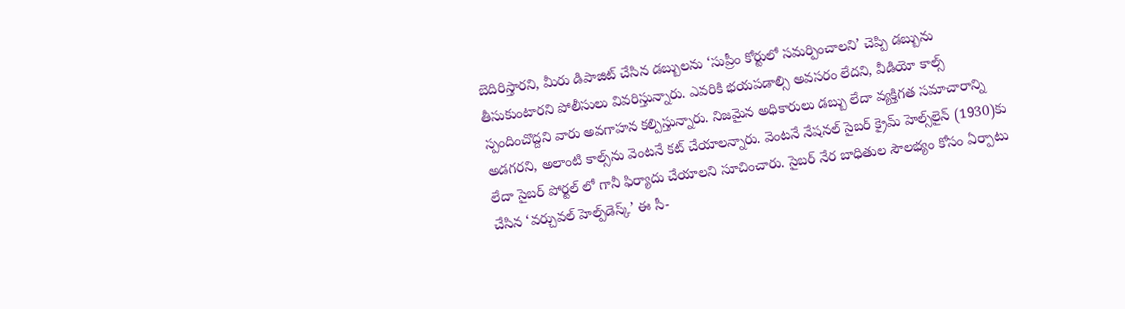బెదిరిస్తారని, మీరు డిపాజిట్‌ చేసిన డబ్బులను ‘సుప్రీం కోర్టులో సమర్పించాలని’ చెప్పి డబ్బును తీసుకుంటారని పోలీసులు వివరిస్తున్నారు. ఎవరికి భయపడాల్సి అవసరం లేదని, వీడియో కాల్స్‌ స్పందించొద్దని వారు అవగాహన కల్పిస్తున్నారు. నిజమైన అధికారులు డబ్బు లేదా వ్యక్తిగత సమాచారాన్ని అడగరని, అలాంటి కాల్స్‌ను వెంటనే కట్‌ చేయాలన్నారు. వెంటనే నేషనల్‌ సైబర్‌ క్రైమ్‌ హెల్స్‌లైన్‌ (1930)కు లేదా సైబర్‌ పోర్టల్‌ లో గానీ ఫిర్యాదు చేయాలని సూచించారు. సైబర్‌ నేర బాధితుల సౌలభ్యం కోసం ఏర్పాటు చేసిన ‘వర్చువల్‌ హెల్ప్‌డెస్క్‌’ ఈ సీ-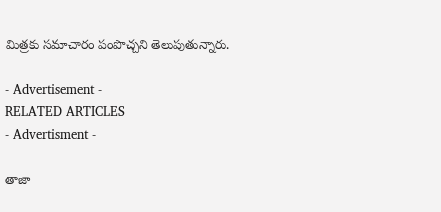మిత్రకు సమాచారం పంపొచ్చని తెలుపుతున్నారు.

- Advertisement -
RELATED ARTICLES
- Advertisment -

తాజా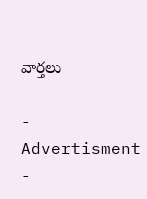వార్తలు

- Advertisment -